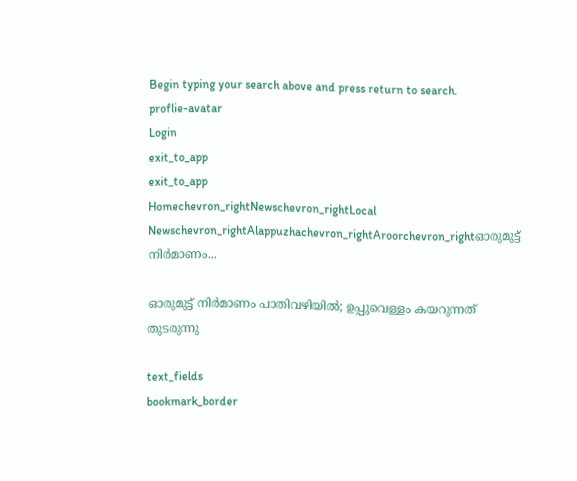Begin typing your search above and press return to search.
proflie-avatar
Login
exit_to_app
exit_to_app
Homechevron_rightNewschevron_rightLocal Newschevron_rightAlappuzhachevron_rightAroorchevron_rightഓരുമുട്ട് നിർമാണം...

ഓരുമുട്ട് നിർമാണം പാതിവഴിയിൽ; ഉപ്പുവെള്ളം കയറുന്നത് തുടരുന്നു

text_fields
bookmark_border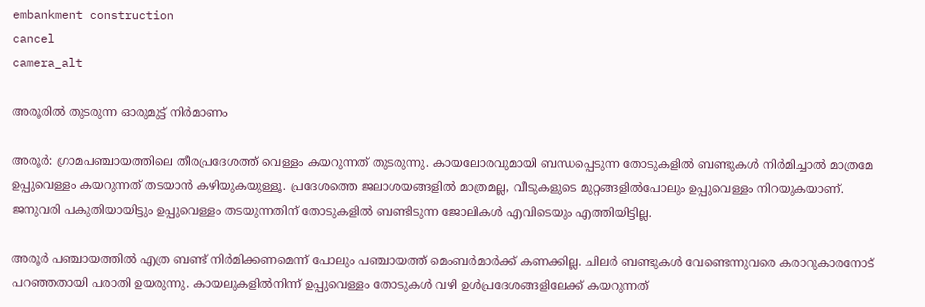embankment construction
cancel
camera_alt

അരൂരിൽ തുടരുന്ന ഓരുമുട്ട് നിർമാണം

അരൂർ: ഗ്രാമപഞ്ചായത്തിലെ തീരപ്രദേശത്ത് വെള്ളം കയറുന്നത് തുടരുന്നു. കായലോരവുമായി ബന്ധപ്പെടുന്ന തോടുകളിൽ ബണ്ടുകൾ നിർമിച്ചാൽ മാത്രമേ ഉപ്പുവെള്ളം കയറുന്നത് തടയാൻ കഴിയുകയുള്ളൂ. പ്രദേശത്തെ ജലാശയങ്ങളിൽ മാത്രമല്ല, വീടുകളുടെ മുറ്റങ്ങളിൽപോലും ഉപ്പുവെള്ളം നിറയുകയാണ്. ജനുവരി പകുതിയായിട്ടും ഉപ്പുവെള്ളം തടയുന്നതിന് തോടുകളിൽ ബണ്ടിടുന്ന ജോലികൾ എവിടെയും എത്തിയിട്ടില്ല.

അരൂർ പഞ്ചായത്തിൽ എത്ര ബണ്ട് നിർമിക്കണമെന്ന് പോലും പഞ്ചായത്ത് മെംബർമാർക്ക് കണക്കില്ല. ചിലർ ബണ്ടുകൾ വേണ്ടെന്നുവരെ കരാറുകാരനോട് പറഞ്ഞതായി പരാതി ഉയരുന്നു. കായലുകളിൽനിന്ന് ഉപ്പുവെള്ളം തോടുകൾ വഴി ഉൾപ്രദേശങ്ങളിലേക്ക് കയറുന്നത്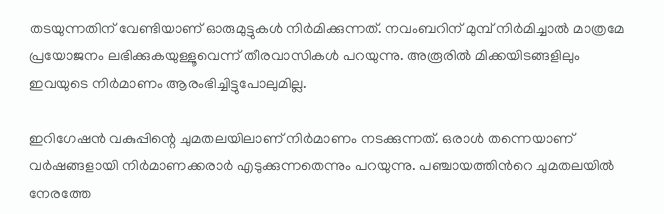തടയുന്നതിന് വേണ്ടിയാണ് ഓരുമുട്ടുകൾ നിർമിക്കുന്നത്. നവംബറിന് മുമ്പ് നിർമിച്ചാൽ മാത്രമേ പ്രയോജനം ലഭിക്കുകയുള്ളൂവെന്ന് തീരവാസികൾ പറയുന്നു. അരൂരിൽ മിക്കയിടങ്ങളിലും ഇവയുടെ നിർമാണം ആരംഭിച്ചിട്ടുപോലുമില്ല.

ഇറിഗേഷൻ വകുപ്പിന്റെ ചുമതലയിലാണ് നിർമാണം നടക്കുന്നത്. ഒരാൾ തന്നെയാണ് വർഷങ്ങളായി നിർമാണക്കരാർ എടുക്കുന്നതെന്നും പറയുന്നു. പഞ്ചായത്തിന്‍റെ ചുമതലയിൽ നേരത്തേ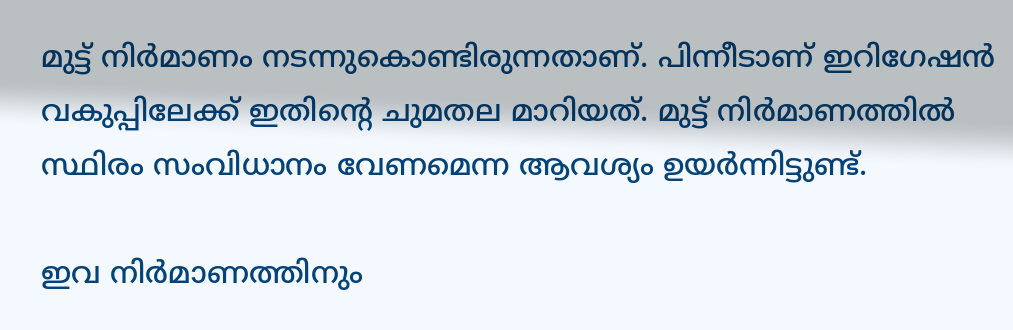മുട്ട് നിർമാണം നടന്നുകൊണ്ടിരുന്നതാണ്. പിന്നീടാണ് ഇറിഗേഷൻ വകുപ്പിലേക്ക് ഇതിന്‍റെ ചുമതല മാറിയത്. മുട്ട് നിർമാണത്തിൽ സ്ഥിരം സംവിധാനം വേണമെന്ന ആവശ്യം ഉയർന്നിട്ടുണ്ട്.

ഇവ നിർമാണത്തിനും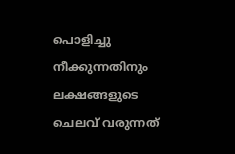പൊളിച്ചു നീക്കുന്നതിനും ലക്ഷങ്ങളുടെ ചെലവ് വരുന്നത്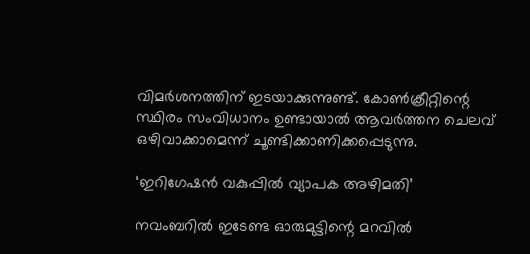വിമർശനത്തിന് ഇടയാക്കുന്നുണ്ട്. കോൺക്രീറ്റിന്റെ സ്ഥിരം സംവിധാനം ഉണ്ടായാൽ ആവർത്തന ചെലവ് ഒഴിവാക്കാമെന്ന് ചൂണ്ടിക്കാണിക്കപ്പെടുന്നു.

‘ഇറിഗേഷൻ വകുപ്പിൽ വ്യാപക അഴിമതി’

നവംബറിൽ ഇടേണ്ട ഓരുമുട്ടിന്റെ മറവിൽ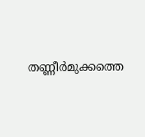തണ്ണീർമുക്കത്തെ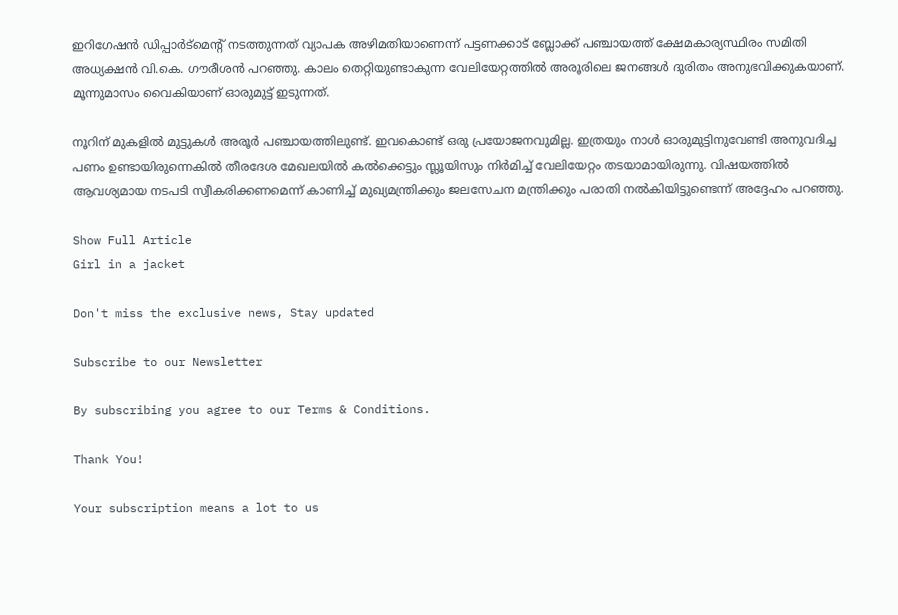ഇറിഗേഷൻ ഡിപ്പാർട്മെന്റ് നടത്തുന്നത് വ്യാപക അഴിമതിയാണെന്ന് പട്ടണക്കാട് ബ്ലോക്ക്‌ പഞ്ചായത്ത്‌ ക്ഷേമകാര്യസ്ഥിരം സമിതി അധ്യക്ഷൻ വി.കെ. ഗൗരീശൻ പറഞ്ഞു. കാലം തെറ്റിയുണ്ടാകുന്ന വേലിയേറ്റത്തിൽ അരൂരിലെ ജനങ്ങൾ ദുരിതം അനുഭവിക്കുകയാണ്. മൂന്നുമാസം വൈകിയാണ് ഓരുമുട്ട് ഇടുന്നത്.

നൂറിന് മുകളിൽ മുട്ടുകൾ അരൂർ പഞ്ചായത്തിലുണ്ട്. ഇവകൊണ്ട് ഒരു പ്രയോജനവുമില്ല. ഇത്രയും നാൾ ഓരുമുട്ടിനുവേണ്ടി അനുവദിച്ച പണം ഉണ്ടായിരുന്നെകിൽ തീരദേശ മേഖലയിൽ കൽക്കെട്ടും സ്ലൂയിസും നിർമിച്ച് വേലിയേറ്റം തടയാമായിരുന്നു. വിഷയത്തിൽ ആവശ്യമായ നടപടി സ്വീകരിക്കണമെന്ന് കാണിച്ച് മുഖ്യമന്ത്രിക്കും ജലസേചന മന്ത്രിക്കും പരാതി നൽകിയിട്ടുണ്ടെന്ന് അദ്ദേഹം പറഞ്ഞു.

Show Full Article
Girl in a jacket

Don't miss the exclusive news, Stay updated

Subscribe to our Newsletter

By subscribing you agree to our Terms & Conditions.

Thank You!

Your subscription means a lot to us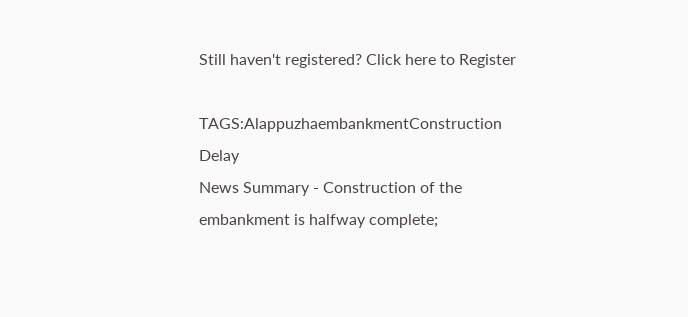Still haven't registered? Click here to Register

TAGS:AlappuzhaembankmentConstruction Delay
News Summary - Construction of the embankment is halfway complete;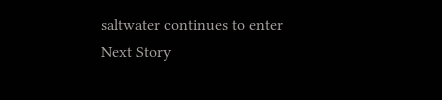saltwater continues to enter
Next Story